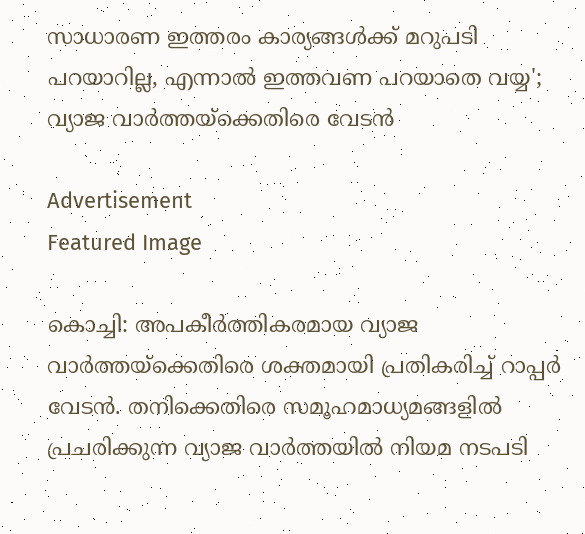സാധാരണ ഇത്തരം കാര്യങ്ങള്‍ക്ക് മറുപടി പറയാറില്ല, എന്നാല്‍ ഇത്തവണ പറയാതെ വയ്യ'; വ്യാജ വാർത്തയ്‌ക്കെതിരെ വേടൻ

Advertisement
Featured Image

കൊച്ചി: അപകീർത്തികരമായ വ്യാജ വാര്‍ത്തയ്‌ക്കെതിരെ ശക്തമായി പ്രതികരിച്ച് റാപ്പര്‍ വേടന്‍. തനിക്കെതിരെ സമൂഹമാധ്യമങ്ങളില്‍ പ്രചരിക്കുന്ന വ്യാജ വാര്‍ത്തയില്‍ നിയമ നടപടി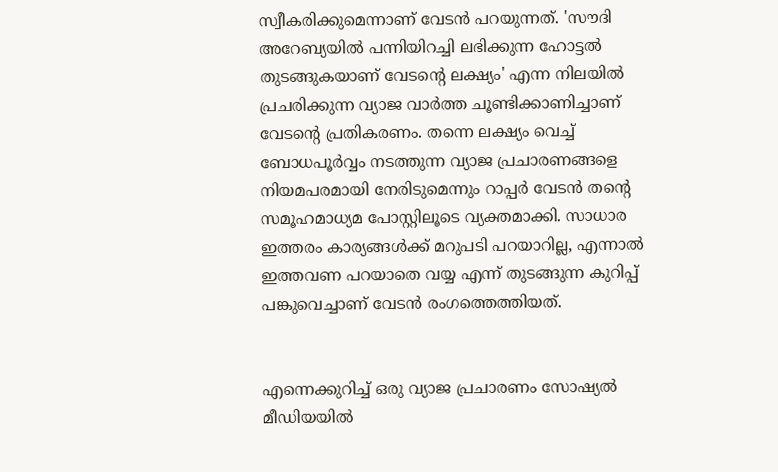സ്വീകരിക്കുമെന്നാണ് വേടന്‍ പറയുന്നത്. 'സൗദി അറേബ്യയില്‍ പന്നിയിറച്ചി ലഭിക്കുന്ന ഹോട്ടല്‍ തുടങ്ങുകയാണ് വേടൻ്റെ ലക്ഷ്യം' എന്ന നിലയിൽ പ്രചരിക്കുന്ന വ്യാജ വാർത്ത ചൂണ്ടിക്കാണിച്ചാണ് വേടൻ്റെ പ്രതികരണം. തന്നെ ലക്ഷ്യം വെച്ച് ബോധപൂര്‍വ്വം നടത്തുന്ന വ്യാജ പ്രചാരണങ്ങളെ നിയമപരമായി നേരിടുമെന്നും റാപ്പര്‍ വേടന്‍ തന്റെ സമൂഹമാധ്യമ പോസ്റ്റിലൂടെ വ്യക്തമാക്കി. സാധാര ഇത്തരം കാര്യങ്ങള്‍ക്ക് മറുപടി പറയാറില്ല, എന്നാല്‍ ഇത്തവണ പറയാതെ വയ്യ എന്ന് തുടങ്ങുന്ന കുറിപ്പ് പങ്കുവെച്ചാണ് വേടന്‍ രംഗത്തെത്തിയത്.


എന്നെക്കുറിച്ച് ഒരു വ്യാജ പ്രചാരണം സോഷ്യല്‍ മീഡിയയില്‍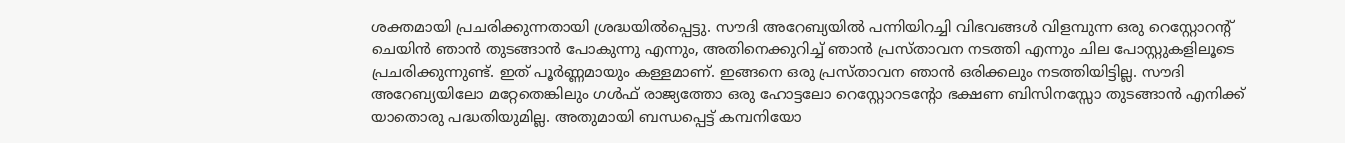ശക്തമായി പ്രചരിക്കുന്നതായി ശ്രദ്ധയില്‍പ്പെട്ടു. സൗദി അറേബ്യയില്‍ പന്നിയിറച്ചി വിഭവങ്ങള്‍ വിളമ്പുന്ന ഒരു റെസ്റ്റോറന്റ് ചെയിന്‍ ഞാന്‍ തുടങ്ങാന്‍ പോകുന്നു എന്നും, അതിനെക്കുറിച്ച് ഞാന്‍ പ്രസ്താവന നടത്തി എന്നും ചില പോസ്റ്റുകളിലൂടെ പ്രചരിക്കുന്നുണ്ട്. ഇത് പൂര്‍ണ്ണമായും കള്ളമാണ്. ഇങ്ങനെ ഒരു പ്രസ്താവന ഞാന്‍ ഒരിക്കലും നടത്തിയിട്ടില്ല. സൗദി അറേബ്യയിലോ മറ്റേതെങ്കിലും ഗള്‍ഫ് രാജ്യത്തോ ഒരു ഹോട്ടലോ റെസ്റ്റോറടൻ്റോ ഭക്ഷണ ബിസിനസ്സോ തുടങ്ങാന്‍ എനിക്ക് യാതൊരു പദ്ധതിയുമില്ല. അതുമായി ബന്ധപ്പെട്ട് കമ്പനിയോ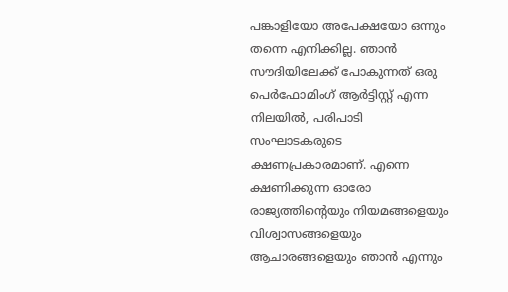പങ്കാളിയോ അപേക്ഷയോ ഒന്നും തന്നെ എനിക്കില്ല. ഞാന്‍ സൗദിയിലേക്ക് പോകുന്നത് ഒരു പെര്‍ഫോമിംഗ് ആര്‍ട്ടിസ്റ്റ് എന്ന നിലയില്‍, പരിപാടി സംഘാടകരുടെ ക്ഷണപ്രകാരമാണ്. എന്നെ ക്ഷണിക്കുന്ന ഓരോ രാജ്യത്തിന്റെയും നിയമങ്ങളെയും വിശ്വാസങ്ങളെയും ആചാരങ്ങളെയും ഞാന്‍ എന്നും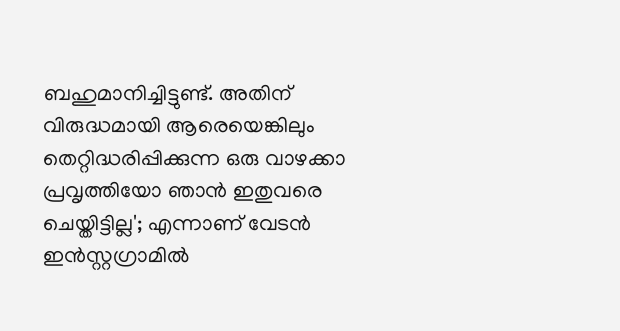ബഹുമാനിച്ചിട്ടുണ്ട്. അതിന് വിരുദ്ധമായി ആരെയെങ്കിലും തെറ്റിദ്ധരിപ്പിക്കുന്ന ഒരു വാഴക്കാ പ്രവൃത്തിയോ ഞാന്‍ ഇതുവരെ ചെയ്തിട്ടില്ല'; എന്നാണ് വേടന്‍ ഇൻസ്റ്റഗ്രാമിൽ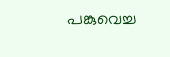പങ്കുവെച്ച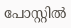പോസ്റ്റിൽ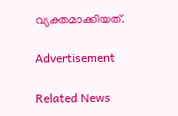വ്യക്തമാക്കിയത്.

Advertisement

Related News